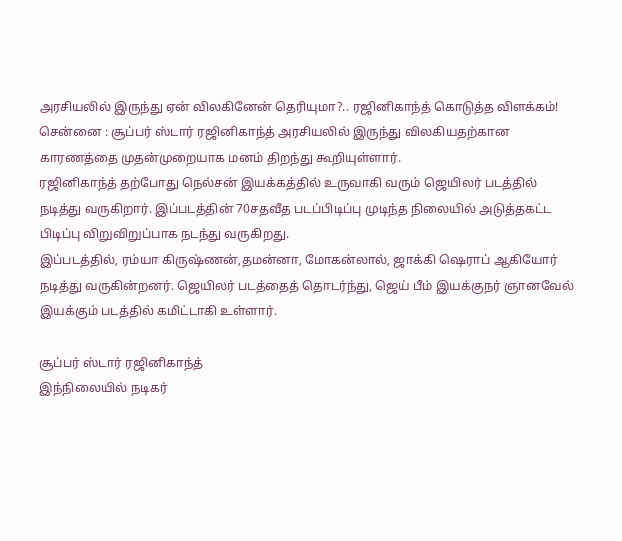அரசியலில் இருந்து ஏன் விலகினேன் தெரியுமா?.. ரஜினிகாந்த் கொடுத்த விளக்கம்!
சென்னை : சூப்பர் ஸ்டார் ரஜினிகாந்த் அரசியலில் இருந்து விலகியதற்கான காரணத்தை முதன்முறையாக மனம் திறந்து கூறியுள்ளார்.
ரஜினிகாந்த் தற்போது நெல்சன் இயக்கத்தில் உருவாகி வரும் ஜெயிலர் படத்தில் நடித்து வருகிறார். இப்படத்தின் 70சதவீத படப்பிடிப்பு முடிந்த நிலையில் அடுத்தகட்ட பிடிப்பு விறுவிறுப்பாக நடந்து வருகிறது.
இப்படத்தில், ரம்யா கிருஷ்ணன்,தமன்னா, மோகன்லால், ஜாக்கி ஷெராப் ஆகியோர் நடித்து வருகின்றனர். ஜெயிலர் படத்தைத் தொடர்ந்து, ஜெய் பீம் இயக்குநர் ஞானவேல் இயக்கும் படத்தில் கமிட்டாகி உள்ளார்.

சூப்பர் ஸ்டார் ரஜினிகாந்த்
இந்நிலையில் நடிகர்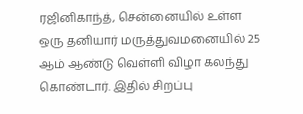ரஜினிகாந்த், சென்னையில் உள்ள ஒரு தனியார் மருத்துவமனையில் 25 ஆம் ஆண்டு வெள்ளி விழா கலந்து கொண்டார். இதில் சிறப்பு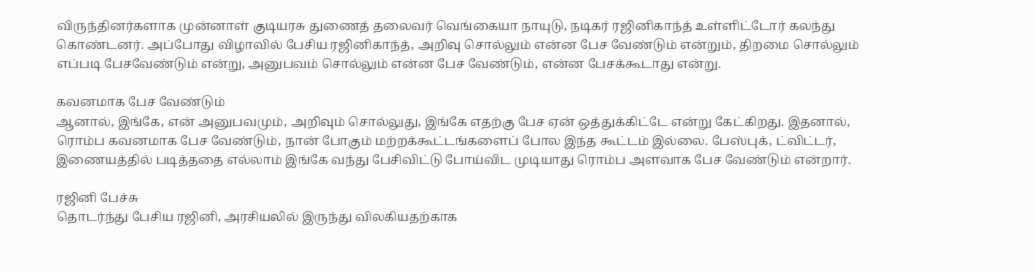விருந்தினர்களாக முன்னாள் குடியரசு துணைத் தலைவர் வெங்கையா நாயுடு, நடிகர் ரஜினிகாந்த் உள்ளிட்டோர் கலந்து கொண்டனர். அப்போது விழாவில் பேசிய ரஜினிகாந்த், அறிவு சொல்லும் என்ன பேச வேண்டும் என்றும், திறமை சொல்லும் எப்படி பேசவேண்டும் என்று, அனுபவம் சொல்லும் என்ன பேச வேண்டும், என்ன பேசக்கூடாது என்று.

கவனமாக பேச வேண்டும்
ஆனால், இங்கே, என் அனுபவமும், அறிவும் சொல்லுது, இங்கே எதற்கு பேச ஏன் ஒத்துக்கிட்டே என்று கேட்கிறது. இதனால், ரொம்ப கவனமாக பேச வேண்டும், நான் போகும் மற்றக்கூட்டங்களைப் போல இந்த கூட்டம் இல்லை. பேஸ்புக், ட்விட்டர், இணையத்தில் படித்ததை எல்லாம் இங்கே வந்து பேசிவிட்டு போய்விட முடியாது ரொம்ப அளவாக பேச வேண்டும் என்றார்.

ரஜினி பேச்சு
தொடர்ந்து பேசிய ரஜினி, அரசியலில் இருந்து விலகியதற்காக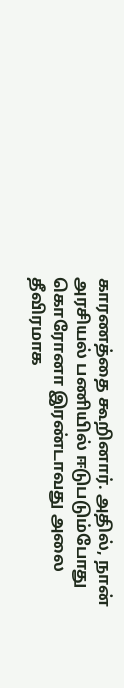காரணத்தை கூறினார். அதில், நான் அரசியல் பணியில் ஈடுபடும்போது கொரோனா இரண்டாவது அலை தீவிரமாக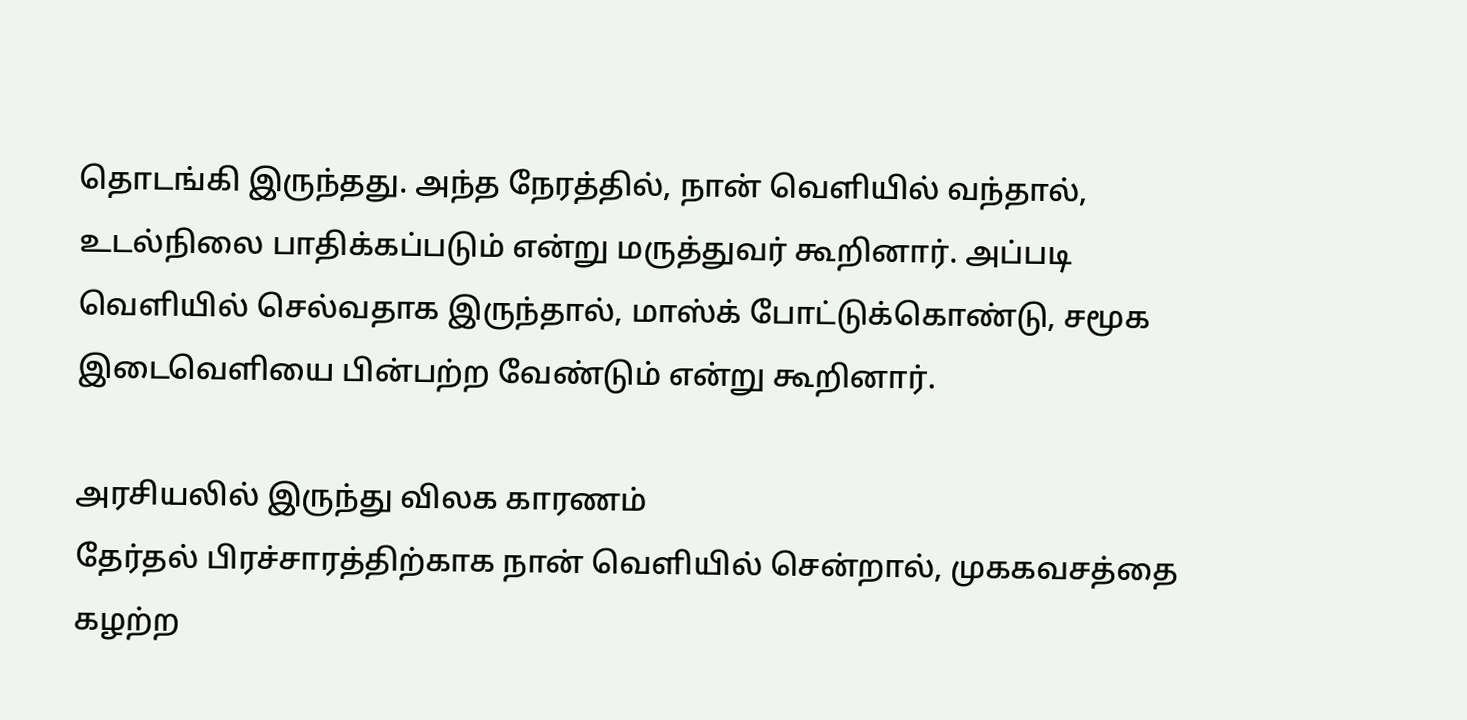தொடங்கி இருந்தது. அந்த நேரத்தில், நான் வெளியில் வந்தால், உடல்நிலை பாதிக்கப்படும் என்று மருத்துவர் கூறினார். அப்படி வெளியில் செல்வதாக இருந்தால், மாஸ்க் போட்டுக்கொண்டு, சமூக இடைவெளியை பின்பற்ற வேண்டும் என்று கூறினார்.

அரசியலில் இருந்து விலக காரணம்
தேர்தல் பிரச்சாரத்திற்காக நான் வெளியில் சென்றால், முககவசத்தை கழற்ற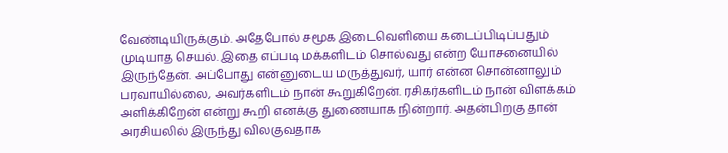வேண்டியிருக்கும். அதேபோல் சமூக இடைவெளியை கடைப்பிடிப்பதும் முடியாத செயல். இதை எப்படி மக்களிடம் சொல்வது என்ற யோசனையில் இருந்தேன். அப்போது என்னுடைய மருத்துவர், யார் என்ன சொன்னாலும் பரவாயில்லை, அவர்களிடம் நான் கூறுகிறேன். ரசிகர்களிடம் நான் விளக்கம் அளிக்கிறேன் என்று கூறி எனக்கு துணையாக நின்றார். அதன்பிறகு தான் அரசியலில் இருந்து விலகுவதாக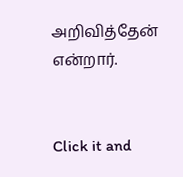அறிவித்தேன் என்றார்.


Click it and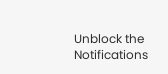Unblock the Notifications